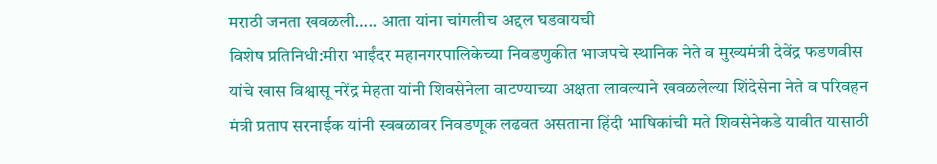मराठी जनता खवळली….. आता यांना चांगलीच अद्दल घडवायची
विशेष प्रतिनिधी:मीरा भाईंदर महानगरपालिकेच्या निवडणुकीत भाजपचे स्थानिक नेते व मुख्यमंत्री देवेंद्र फडणवीस यांचे खास विश्वासू नरेंद्र मेहता यांनी शिवसेनेला वाटण्याच्या अक्षता लावल्याने खवळलेल्या शिंदेसेना नेते व परिवहन मंत्री प्रताप सरनाईक यांनी स्वबळावर निवडणूक लढवत असताना हिंदी भाषिकांची मते शिवसेनेकडे यावीत यासाठी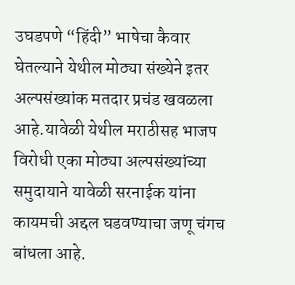उघडपणे “हिंदी” भाषेचा कैवार घेतल्याने येथील मोठ्या संख्येने इतर अल्पसंख्यांक मतदार प्रचंड खवळला आहे.यावेळी येथील मराठीसह भाजप विरोधी एका मोठ्या अल्पसंख्यांच्या समुदायाने यावेळी सरनाईक यांना कायमची अद्दल घडवण्याचा जणू चंगच बांधला आहे.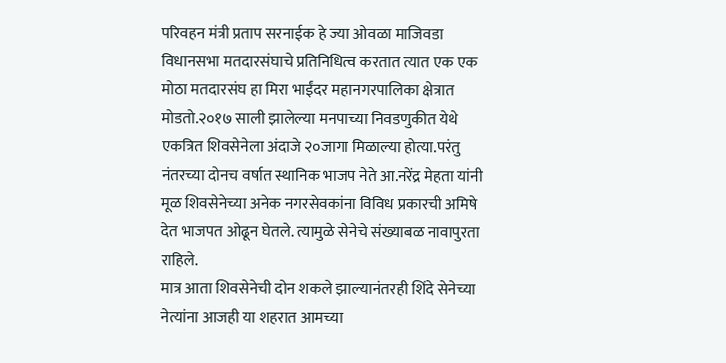परिवहन मंत्री प्रताप सरनाईक हे ज्या ओवळा माजिवडा विधानसभा मतदारसंघाचे प्रतिनिधित्व करतात त्यात एक एक मोठा मतदारसंघ हा मिरा भाईंदर महानगरपालिका क्षेत्रात मोडतो.२०१७ साली झालेल्या मनपाच्या निवडणुकीत येथे एकत्रित शिवसेनेला अंदाजे २०जागा मिळाल्या होत्या.परंतु नंतरच्या दोनच वर्षात स्थानिक भाजप नेते आ.नरेंद्र मेहता यांनी मूळ शिवसेनेच्या अनेक नगरसेवकांना विविध प्रकारची अमिषे देत भाजपत ओढून घेतले. त्यामुळे सेनेचे संख्याबळ नावापुरता राहिले.
मात्र आता शिवसेनेची दोन शकले झाल्यानंतरही शिंदे सेनेच्या नेत्यांना आजही या शहरात आमच्या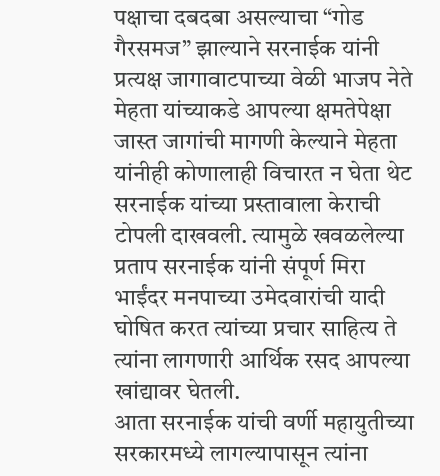पक्षाचा दबदबा असल्याचा “गोड गैरसमज” झाल्याने सरनाईक यांनी प्रत्यक्ष जागावाटपाच्या वेळी भाजप नेते मेहता यांच्याकडे आपल्या क्षमतेपेक्षा जास्त जागांची मागणी केल्याने मेहता यांनीही कोणालाही विचारत न घेता थेट सरनाईक यांच्या प्रस्तावाला केराची टोपली दाखवली. त्यामुळे खवळलेल्या प्रताप सरनाईक यांनी संपूर्ण मिरा भाईंदर मनपाच्या उमेदवारांची यादी घोषित करत त्यांच्या प्रचार साहित्य ते त्यांना लागणारी आर्थिक रसद आपल्या खांद्यावर घेतली.
आता सरनाईक यांची वर्णी महायुतीच्या सरकारमध्ये लागल्यापासून त्यांना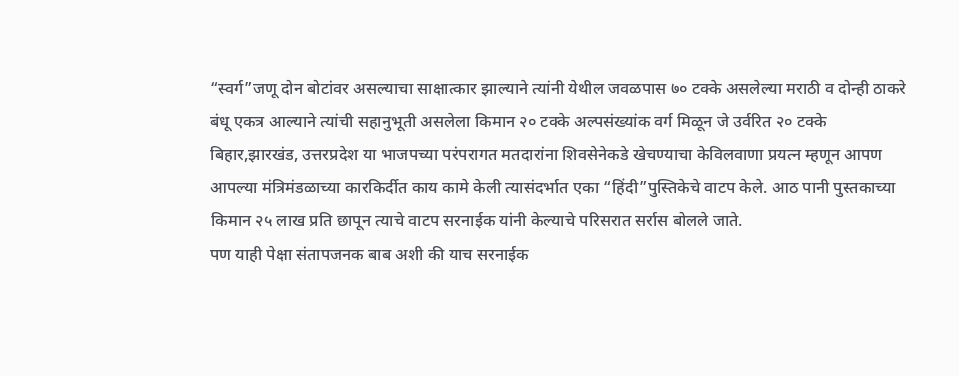“स्वर्ग”जणू दोन बोटांवर असल्याचा साक्षात्कार झाल्याने त्यांनी येथील जवळपास ७० टक्के असलेल्या मराठी व दोन्ही ठाकरे बंधू एकत्र आल्याने त्यांची सहानुभूती असलेला किमान २० टक्के अल्पसंख्यांक वर्ग मिळून जे उर्वरित २० टक्के बिहार,झारखंड, उत्तरप्रदेश या भाजपच्या परंपरागत मतदारांना शिवसेनेकडे खेचण्याचा केविलवाणा प्रयत्न म्हणून आपण आपल्या मंत्रिमंडळाच्या कारकिर्दीत काय कामे केली त्यासंदर्भात एका “हिंदी”पुस्तिकेचे वाटप केले. आठ पानी पुस्तकाच्या किमान २५ लाख प्रति छापून त्याचे वाटप सरनाईक यांनी केल्याचे परिसरात सर्रास बोलले जाते.
पण याही पेक्षा संतापजनक बाब अशी की याच सरनाईक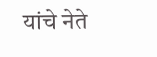यांचे नेते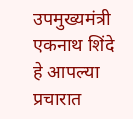उपमुख्यमंत्री एकनाथ शिंदे हे आपल्या प्रचारात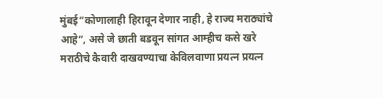मुंबई”कोणालाही हिरावून देणार नाही, हे राज्य मराठ्यांचे आहे”, असे जे छाती बडवून सांगत आम्हीच कसे खरे मराठीचे कैवारी दाखवण्याचा केविलवाणा प्रयत्न प्रयत्न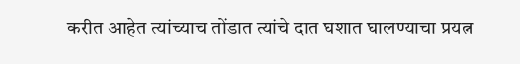करीत आहेत त्यांच्याच तोंडात त्यांचे दात घशात घालण्याचा प्रयत्न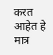करत आहेत हे मात्र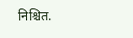निश्चित.